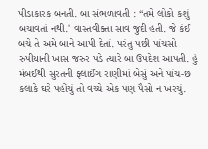પીડાકારક બનતી. બા સંભળાવતી : “તમે લોકો કશું બચાવતાં નથી.' વાસ્તવીક્તા સાવ જુદી હતી. જે કંઈ બચે તે અમે બાને આપી દેતાં. પરંતુ પછી પાંચસો રુપીયાની ખાસ જરુર પડે ત્યારે બા ઉપદેશ આપતી. હું મંબઈથી સુરતની ફ્લાઈંગ રાણીમાં બેસું અને પાંચ-છ કલાકે ઘરે પહોંચું તો વચ્ચે એક પણ પૈસો ન ખરચું.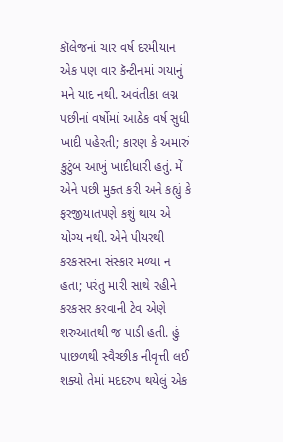કૉલેજનાં ચાર વર્ષ દરમીયાન એક પણ વાર કૅન્ટીનમાં ગયાનું મને યાદ નથી. અવંતીકા લગ્ન પછીનાં વર્ષોમાં આઠેક વર્ષ સુધી ખાદી પહેરતી; કારણ કે અમારું કુટુંબ આખું ખાદીધારી હતું. મેં એને પછી મુક્ત કરી અને કહ્યું કે ફરજીયાતપણે કશું થાય એ યોગ્ય નથી. એને પીયરથી કરકસરના સંસ્કાર મળ્યા ન હતા; પરંતુ મારી સાથે રહીને કરકસર કરવાની ટેવ એણે શરુઆતથી જ પાડી હતી. હું પાછળથી સ્વૈચ્છીક નીવૃત્તી લઈ શક્યો તેમાં મદદરુપ થયેલું એક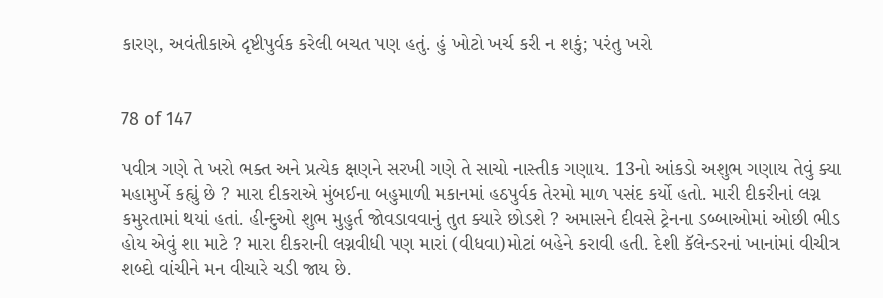કારણ, અવંતીકાએ દૃષ્ટીપુર્વક કરેલી બચત પણ હતું. હું ખોટો ખર્ચ કરી ન શકું; પરંતુ ખરો


78 of 147

પવીત્ર ગણે તે ખરો ભક્ત અને પ્રત્યેક ક્ષણને સરખી ગણે તે સાચો નાસ્તીક ગણાય. 13નો આંકડો અશુભ ગણાય તેવું ક્યા મહામુર્ખે કહ્યું છે ? મારા દીકરાએ મુંબઈના બહુમાળી મકાનમાં હઠપુર્વક તેરમો માળ પસંદ કર્યો હતો. મારી દીકરીનાં લગ્ન કમુરતામાં થયાં હતાં. હીન્દુઓ શુભ મુહુર્ત જોવડાવવાનું તુત ક્યારે છોડશે ? અમાસને દીવસે ટ્રેનના ડબ્બાઓમાં ઓછી ભીડ હોય એવું શા માટે ? મારા દીકરાની લગ્નવીધી પણ મારાં (વીધવા)મોટાં બહેને કરાવી હતી. દેશી કૅલેન્ડરનાં ખાનાંમાં વીચીત્ર શબ્દો વાંચીને મન વીચારે ચડી જાય છે.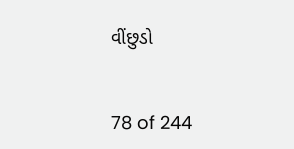વીંછુડો


78 of 244